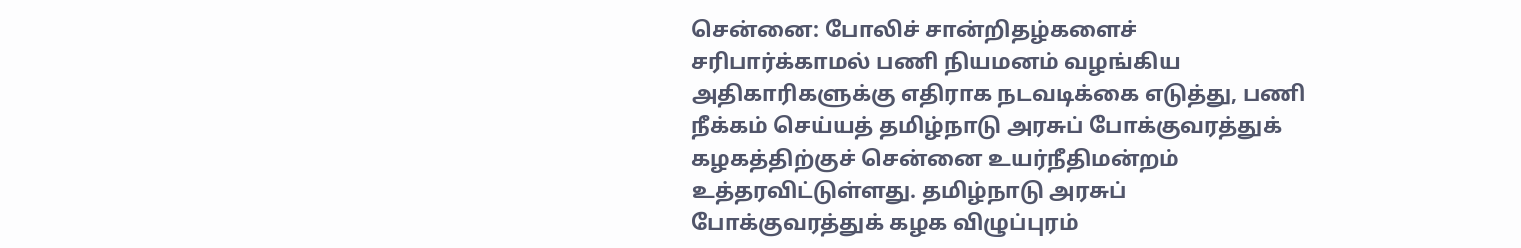சென்னை: போலிச் சான்றிதழ்களைச் சரிபார்க்காமல் பணி நியமனம் வழங்கிய அதிகாரிகளுக்கு எதிராக நடவடிக்கை எடுத்து, பணி நீக்கம் செய்யத் தமிழ்நாடு அரசுப் போக்குவரத்துக் கழகத்திற்குச் சென்னை உயர்நீதிமன்றம் உத்தரவிட்டுள்ளது. தமிழ்நாடு அரசுப் போக்குவரத்துக் கழக விழுப்புரம்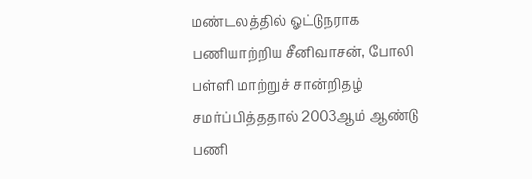மண்டலத்தில் ஓட்டுநராக பணியாற்றிய சீனிவாசன், போலி பள்ளி மாற்றுச் சான்றிதழ் சமர்ப்பித்ததால் 2003ஆம் ஆண்டு பணி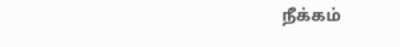நீக்கம்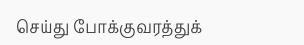செய்து போக்குவரத்துக்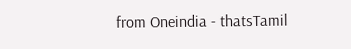from Oneindia - thatsTamil